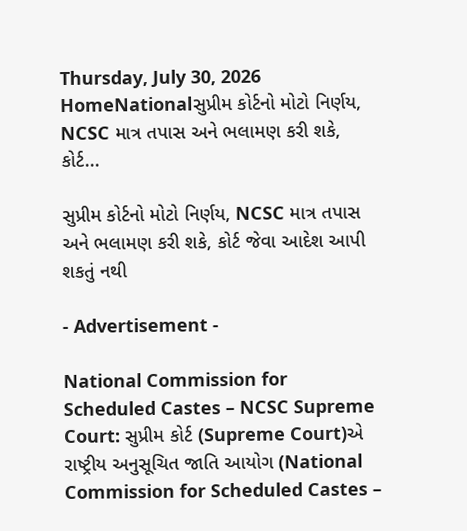Thursday, July 30, 2026
HomeNationalસુપ્રીમ કોર્ટનો મોટો નિર્ણય, NCSC માત્ર તપાસ અને ભલામણ કરી શકે, કોર્ટ...

સુપ્રીમ કોર્ટનો મોટો નિર્ણય, NCSC માત્ર તપાસ અને ભલામણ કરી શકે, કોર્ટ જેવા આદેશ આપી શકતું નથી

- Advertisement -

National Commission for Scheduled Castes – NCSC Supreme Court: સુપ્રીમ કોર્ટ (Supreme Court)એ રાષ્ટ્રીય અનુસૂચિત જાતિ આયોગ (National Commission for Scheduled Castes –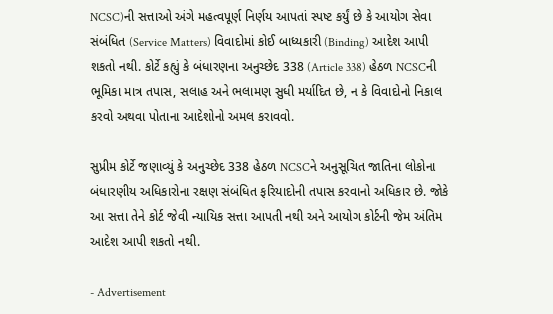NCSC)ની સત્તાઓ અંગે મહત્વપૂર્ણ નિર્ણય આપતાં સ્પષ્ટ કર્યું છે કે આયોગ સેવા સંબંધિત (Service Matters) વિવાદોમાં કોઈ બાધ્યકારી (Binding) આદેશ આપી શકતો નથી. કોર્ટે કહ્યું કે બંધારણના અનુચ્છેદ 338 (Article 338) હેઠળ NCSCની ભૂમિકા માત્ર તપાસ, સલાહ અને ભલામણ સુધી મર્યાદિત છે, ન કે વિવાદોનો નિકાલ કરવો અથવા પોતાના આદેશોનો અમલ કરાવવો.

સુપ્રીમ કોર્ટે જણાવ્યું કે અનુચ્છેદ 338 હેઠળ NCSCને અનુસૂચિત જાતિના લોકોના બંધારણીય અધિકારોના રક્ષણ સંબંધિત ફરિયાદોની તપાસ કરવાનો અધિકાર છે. જોકે આ સત્તા તેને કોર્ટ જેવી ન્યાયિક સત્તા આપતી નથી અને આયોગ કોર્ટની જેમ અંતિમ આદેશ આપી શકતો નથી.

- Advertisement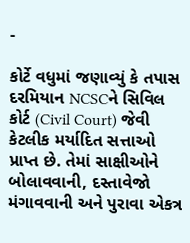-

કોર્ટે વધુમાં જણાવ્યું કે તપાસ દરમિયાન NCSCને સિવિલ કોર્ટ (Civil Court) જેવી કેટલીક મર્યાદિત સત્તાઓ પ્રાપ્ત છે. તેમાં સાક્ષીઓને બોલાવવાની, દસ્તાવેજો મંગાવવાની અને પુરાવા એકત્ર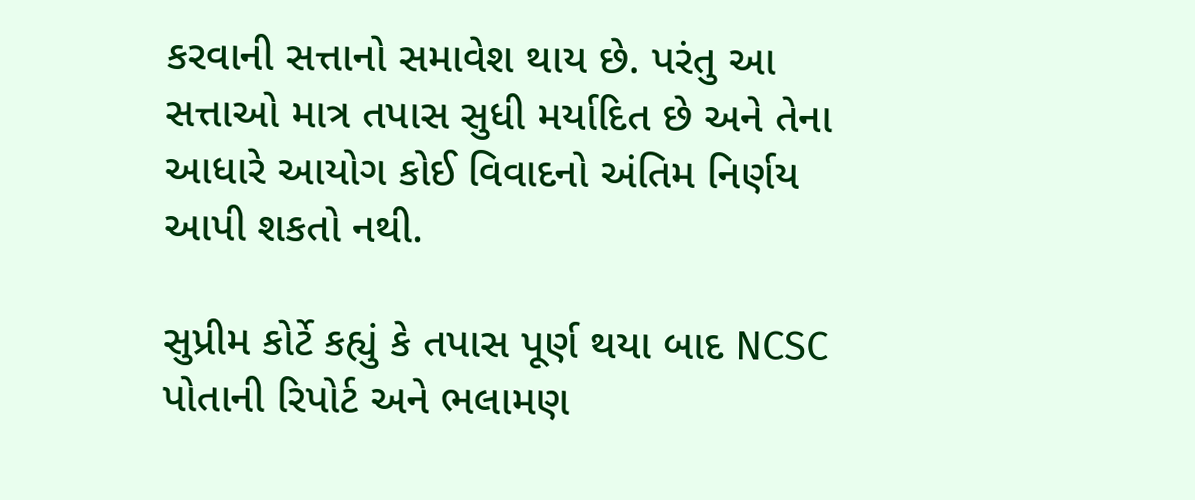કરવાની સત્તાનો સમાવેશ થાય છે. પરંતુ આ સત્તાઓ માત્ર તપાસ સુધી મર્યાદિત છે અને તેના આધારે આયોગ કોઈ વિવાદનો અંતિમ નિર્ણય આપી શકતો નથી.

સુપ્રીમ કોર્ટે કહ્યું કે તપાસ પૂર્ણ થયા બાદ NCSC પોતાની રિપોર્ટ અને ભલામણ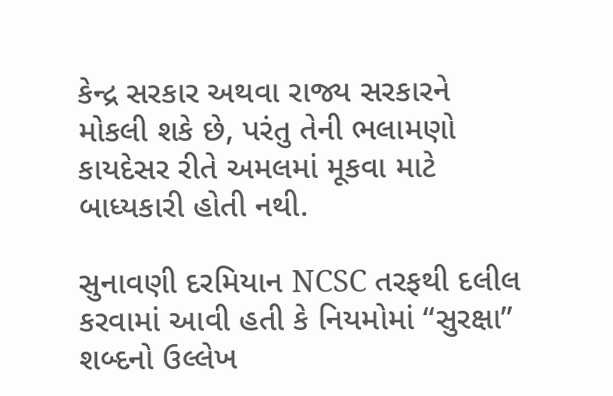કેન્દ્ર સરકાર અથવા રાજ્ય સરકારને મોકલી શકે છે, પરંતુ તેની ભલામણો કાયદેસર રીતે અમલમાં મૂકવા માટે બાધ્યકારી હોતી નથી.

સુનાવણી દરમિયાન NCSC તરફથી દલીલ કરવામાં આવી હતી કે નિયમોમાં “સુરક્ષા” શબ્દનો ઉલ્લેખ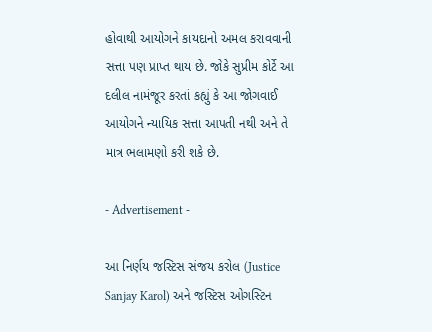હોવાથી આયોગને કાયદાનો અમલ કરાવવાની સત્તા પણ પ્રાપ્ત થાય છે. જોકે સુપ્રીમ કોર્ટે આ દલીલ નામંજૂર કરતાં કહ્યું કે આ જોગવાઈ આયોગને ન્યાયિક સત્તા આપતી નથી અને તે માત્ર ભલામણો કરી શકે છે.

- Advertisement -

આ નિર્ણય જસ્ટિસ સંજય કરોલ (Justice Sanjay Karol) અને જસ્ટિસ ઓગસ્ટિન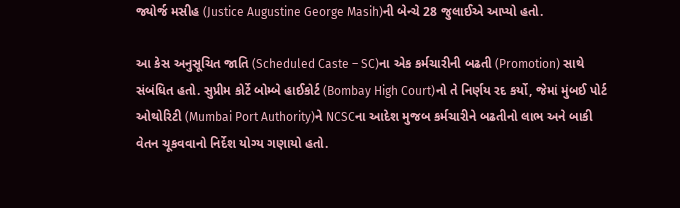જ્યોર્જ મસીહ (Justice Augustine George Masih)ની બેન્ચે 28 જુલાઈએ આપ્યો હતો.

આ કેસ અનુસૂચિત જાતિ (Scheduled Caste – SC)ના એક કર્મચારીની બઢતી (Promotion) સાથે સંબંધિત હતો. સુપ્રીમ કોર્ટે બોમ્બે હાઈકોર્ટ (Bombay High Court)નો તે નિર્ણય રદ કર્યો, જેમાં મુંબઈ પોર્ટ ઓથોરિટી (Mumbai Port Authority)ને NCSCના આદેશ મુજબ કર્મચારીને બઢતીનો લાભ અને બાકી વેતન ચૂકવવાનો નિર્દેશ યોગ્ય ગણાયો હતો.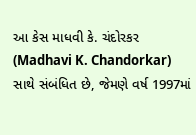આ કેસ માધવી કે. ચંદોરકર (Madhavi K. Chandorkar) સાથે સંબંધિત છે, જેમણે વર્ષ 1997માં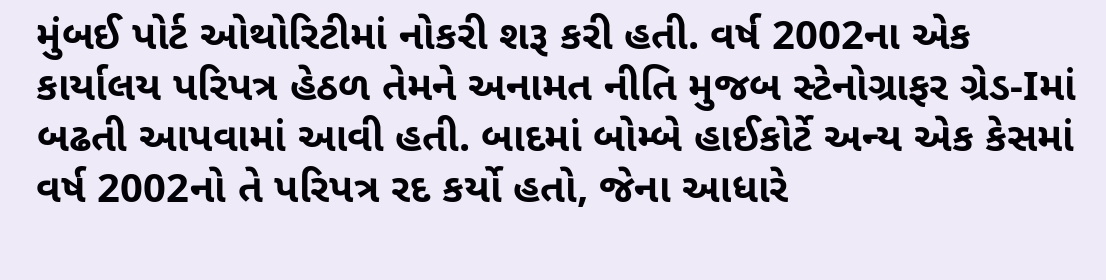મુંબઈ પોર્ટ ઓથોરિટીમાં નોકરી શરૂ કરી હતી. વર્ષ 2002ના એક કાર્યાલય પરિપત્ર હેઠળ તેમને અનામત નીતિ મુજબ સ્ટેનોગ્રાફર ગ્રેડ-Iમાં બઢતી આપવામાં આવી હતી. બાદમાં બોમ્બે હાઈકોર્ટે અન્ય એક કેસમાં વર્ષ 2002નો તે પરિપત્ર રદ કર્યો હતો, જેના આધારે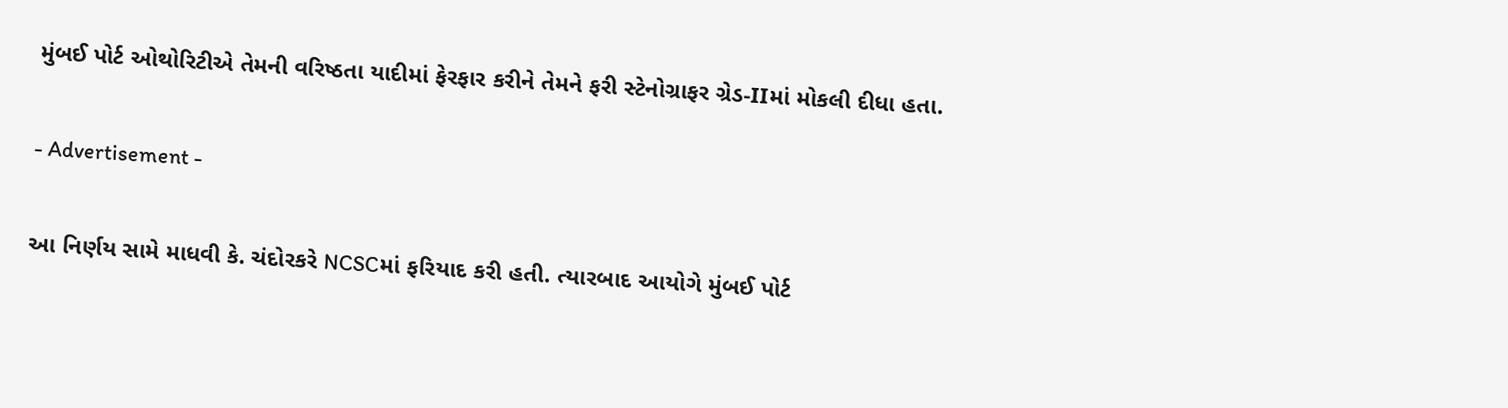મુંબઈ પોર્ટ ઓથોરિટીએ તેમની વરિષ્ઠતા યાદીમાં ફેરફાર કરીને તેમને ફરી સ્ટેનોગ્રાફર ગ્રેડ-IIમાં મોકલી દીધા હતા.

- Advertisement -

આ નિર્ણય સામે માધવી કે. ચંદોરકરે NCSCમાં ફરિયાદ કરી હતી. ત્યારબાદ આયોગે મુંબઈ પોર્ટ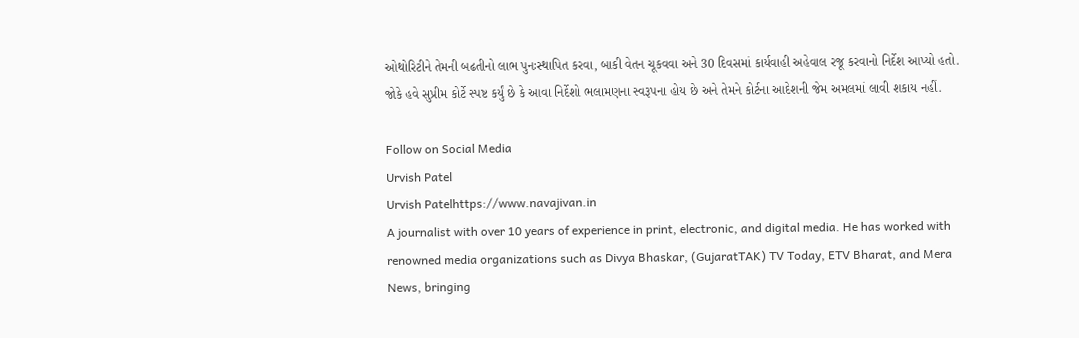ઓથોરિટીને તેમની બઢતીનો લાભ પુનઃસ્થાપિત કરવા, બાકી વેતન ચૂકવવા અને 30 દિવસમાં કાર્યવાહી અહેવાલ રજૂ કરવાનો નિર્દેશ આપ્યો હતો. જોકે હવે સુપ્રીમ કોર્ટે સ્પષ્ટ કર્યું છે કે આવા નિર્દેશો ભલામણના સ્વરૂપના હોય છે અને તેમને કોર્ટના આદેશની જેમ અમલમાં લાવી શકાય નહીં.

Follow on Social Media
Urvish Patel
Urvish Patelhttps://www.navajivan.in
A journalist with over 10 years of experience in print, electronic, and digital media. He has worked with renowned media organizations such as Divya Bhaskar, (GujaratTAK) TV Today, ETV Bharat, and Mera News, bringing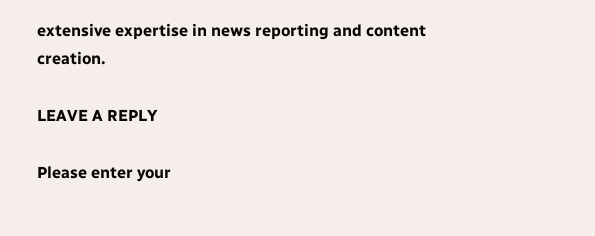extensive expertise in news reporting and content creation.

LEAVE A REPLY

Please enter your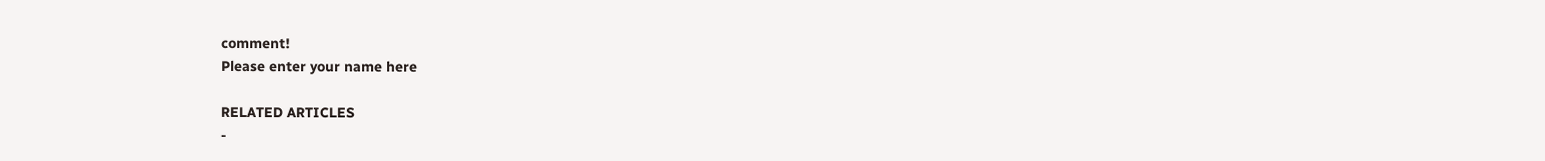comment!
Please enter your name here

RELATED ARTICLES
-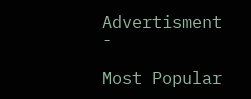Advertisment -

Most Popular